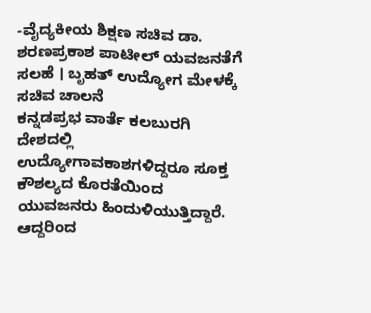-ವೈದ್ಯಕೀಯ ಶಿಕ್ಷಣ ಸಚಿವ ಡಾ. ಶರಣಪ್ರಕಾಶ ಪಾಟೀಲ್ ಯವಜನತೆಗೆ ಸಲಹೆ । ಬೃಹತ್ ಉದ್ಯೋಗ ಮೇಳಕ್ಕೆ ಸಚಿವ ಚಾಲನೆ
ಕನ್ನಡಪ್ರಭ ವಾರ್ತೆ ಕಲಬುರಗಿ
ದೇಶದಲ್ಲಿ ಉದ್ಯೋಗಾವಕಾಶಗಳಿದ್ದರೂ ಸೂಕ್ತ ಕೌಶಲ್ಯದ ಕೊರತೆಯಿಂದ ಯುವಜನರು ಹಿಂದುಳಿಯುತ್ತಿದ್ದಾರೆ. ಆದ್ದರಿಂದ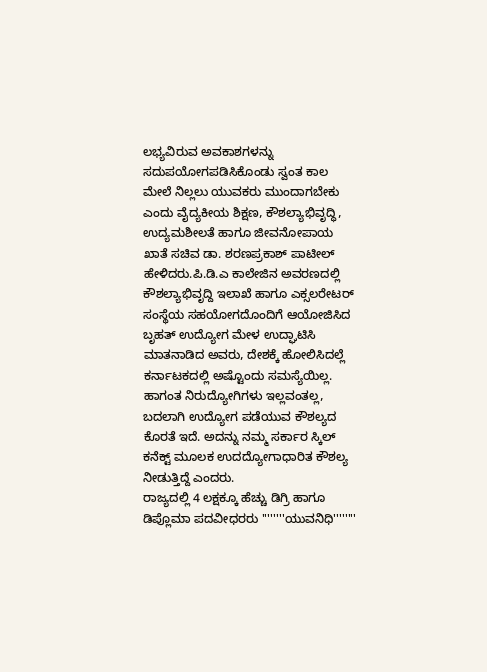ಲಭ್ಯವಿರುವ ಅವಕಾಶಗಳನ್ನು ಸದುಪಯೋಗಪಡಿಸಿಕೊಂಡು ಸ್ವಂತ ಕಾಲ ಮೇಲೆ ನಿಲ್ಲಲು ಯುವಕರು ಮುಂದಾಗಬೇಕು ಎಂದು ವೈದ್ಯಕೀಯ ಶಿಕ್ಷಣ, ಕೌಶಲ್ಯಾಭಿವೃದ್ಧಿ, ಉದ್ಯಮಶೀಲತೆ ಹಾಗೂ ಜೀವನೋಪಾಯ ಖಾತೆ ಸಚಿವ ಡಾ. ಶರಣಪ್ರಕಾಶ್ ಪಾಟೀಲ್ ಹೇಳಿದರು.ಪಿ.ಡಿ.ಎ ಕಾಲೇಜಿನ ಅವರಣದಲ್ಲಿ ಕೌಶಲ್ಯಾಭಿವೃದ್ದಿ ಇಲಾಖೆ ಹಾಗೂ ಎಕ್ಸಲರೇಟರ್ ಸಂಸ್ಥೆಯ ಸಹಯೋಗದೊಂದಿಗೆ ಆಯೋಜಿಸಿದ ಬೃಹತ್ ಉದ್ಯೋಗ ಮೇಳ ಉದ್ಘಾಟಿಸಿ ಮಾತನಾಡಿದ ಅವರು, ದೇಶಕ್ಕೆ ಹೋಲಿಸಿದಲ್ಲೆ ಕರ್ನಾಟಕದಲ್ಲಿ ಅಷ್ಟೊಂದು ಸಮಸ್ಯೆಯಿಲ್ಲ. ಹಾಗಂತ ನಿರುದ್ಯೋಗಿಗಳು ಇಲ್ಲವಂತಲ್ಲ, ಬದಲಾಗಿ ಉದ್ಯೋಗ ಪಡೆಯುವ ಕೌಶಲ್ಯದ ಕೊರತೆ ಇದೆ. ಅದನ್ನು ನಮ್ಮ ಸರ್ಕಾರ ಸ್ಕಿಲ್ ಕನೆಕ್ಟ್ ಮೂಲಕ ಉದದ್ಯೋಗಾಧಾರಿತ ಕೌಶಲ್ಯ ನೀಡುತ್ತಿದ್ದೆ ಎಂದರು.
ರಾಜ್ಯದಲ್ಲಿ 4 ಲಕ್ಷಕ್ಕೂ ಹೆಚ್ಚು ಡಿಗ್ರಿ ಹಾಗೂ ಡಿಪ್ಲೊಮಾ ಪದವೀಧರರು ''''''''ಯುವನಿಧಿ''''''''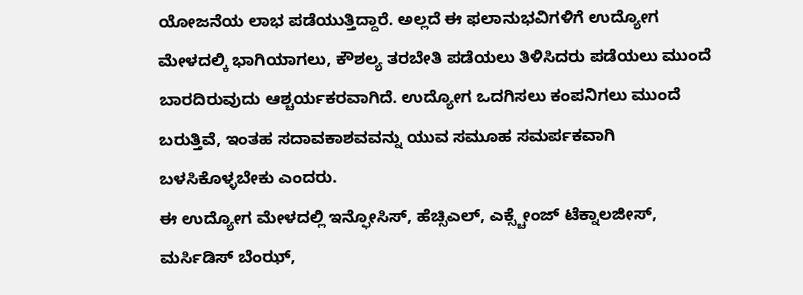ಯೋಜನೆಯ ಲಾಭ ಪಡೆಯುತ್ತಿದ್ದಾರೆ. ಅಲ್ಲದೆ ಈ ಫಲಾನುಭವಿಗಳಿಗೆ ಉದ್ಯೋಗ ಮೇಳದಲ್ಕಿ ಭಾಗಿಯಾಗಲು, ಕೌಶಲ್ಯ ತರಬೇತಿ ಪಡೆಯಲು ತಿಳಿಸಿದರು ಪಡೆಯಲು ಮುಂದೆ ಬಾರದಿರುವುದು ಆಶ್ಚರ್ಯಕರವಾಗಿದೆ. ಉದ್ಯೋಗ ಒದಗಿಸಲು ಕಂಪನಿಗಲು ಮುಂದೆ ಬರುತ್ತಿವೆ, ಇಂತಹ ಸದಾವಕಾಶವವನ್ನು ಯುವ ಸಮೂಹ ಸಮರ್ಪಕವಾಗಿ ಬಳಸಿಕೊಳ್ಳಬೇಕು ಎಂದರು.
ಈ ಉದ್ಯೋಗ ಮೇಳದಲ್ಲಿ ಇನ್ಫೋಸಿಸ್, ಹೆಚ್ಸಿಎಲ್, ಎಕ್ಸ್ಚೇಂಜ್ ಟೆಕ್ನಾಲಜೀಸ್, ಮರ್ಸಿಡಿಸ್ ಬೆಂಝ್,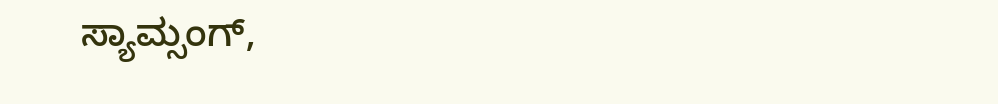ಸ್ಯಾಮ್ಸಂಗ್,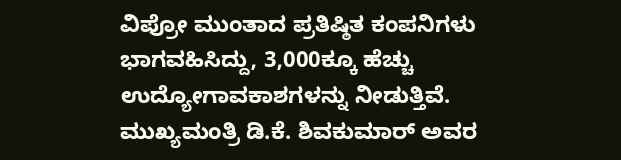ವಿಪ್ರೋ ಮುಂತಾದ ಪ್ರತಿಷ್ಠಿತ ಕಂಪನಿಗಳು ಭಾಗವಹಿಸಿದ್ದು, 3,000ಕ್ಕೂ ಹೆಚ್ಚು ಉದ್ಯೋಗಾವಕಾಶಗಳನ್ನು ನೀಡುತ್ತಿವೆ. ಮುಖ್ಯಮಂತ್ರಿ ಡಿ.ಕೆ. ಶಿವಕುಮಾರ್ ಅವರ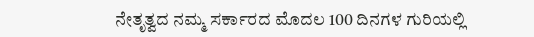ನೇತೃತ್ವದ ನಮ್ಮ ಸರ್ಕಾರದ ಮೊದಲ 100 ದಿನಗಳ ಗುರಿಯಲ್ಲಿ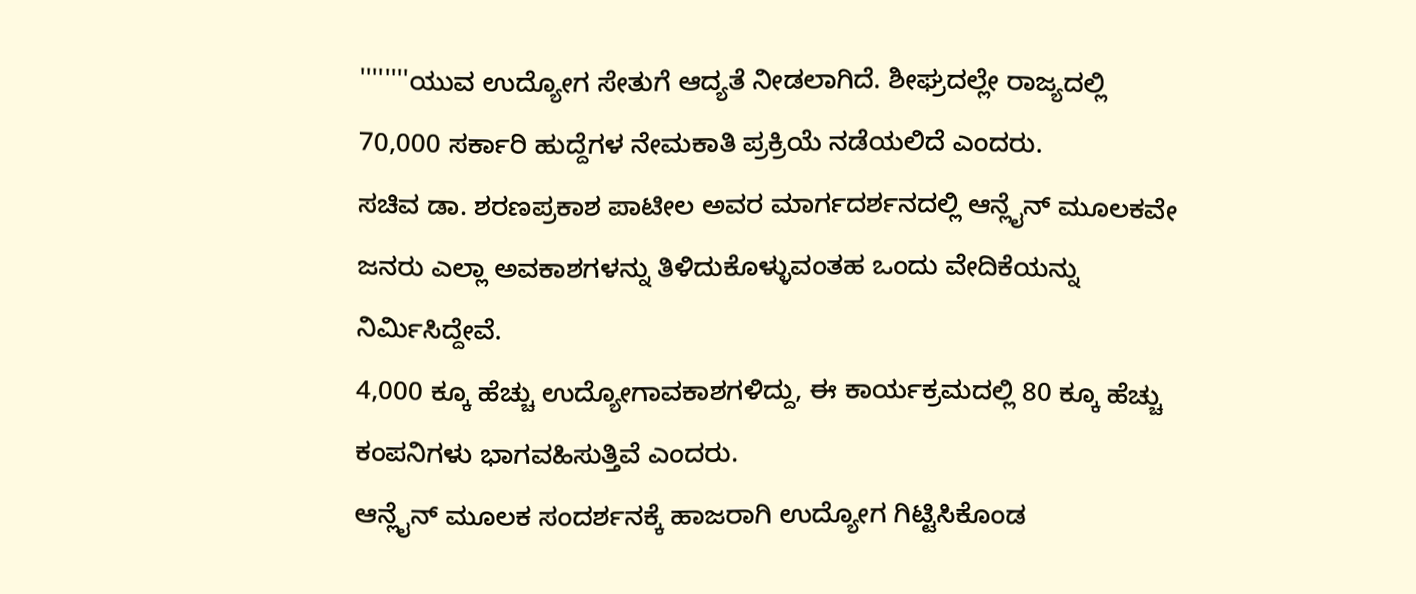''''''''ಯುವ ಉದ್ಯೋಗ ಸೇತುಗೆ ಆದ್ಯತೆ ನೀಡಲಾಗಿದೆ. ಶೀಘ್ರದಲ್ಲೇ ರಾಜ್ಯದಲ್ಲಿ 70,000 ಸರ್ಕಾರಿ ಹುದ್ದೆಗಳ ನೇಮಕಾತಿ ಪ್ರಕ್ರಿಯೆ ನಡೆಯಲಿದೆ ಎಂದರು.
ಸಚಿವ ಡಾ. ಶರಣಪ್ರಕಾಶ ಪಾಟೀಲ ಅವರ ಮಾರ್ಗದರ್ಶನದಲ್ಲಿ ಆನ್ಲೈನ್ ಮೂಲಕವೇ ಜನರು ಎಲ್ಲಾ ಅವಕಾಶಗಳನ್ನು ತಿಳಿದುಕೊಳ್ಳುವಂತಹ ಒಂದು ವೇದಿಕೆಯನ್ನು ನಿರ್ಮಿಸಿದ್ದೇವೆ.
4,000 ಕ್ಕೂ ಹೆಚ್ಚು ಉದ್ಯೋಗಾವಕಾಶಗಳಿದ್ದು, ಈ ಕಾರ್ಯಕ್ರಮದಲ್ಲಿ 80 ಕ್ಕೂ ಹೆಚ್ಚು ಕಂಪನಿಗಳು ಭಾಗವಹಿಸುತ್ತಿವೆ ಎಂದರು.
ಆನ್ಲೈನ್ ಮೂಲಕ ಸಂದರ್ಶನಕ್ಕೆ ಹಾಜರಾಗಿ ಉದ್ಯೋಗ ಗಿಟ್ಟಿಸಿಕೊಂಡ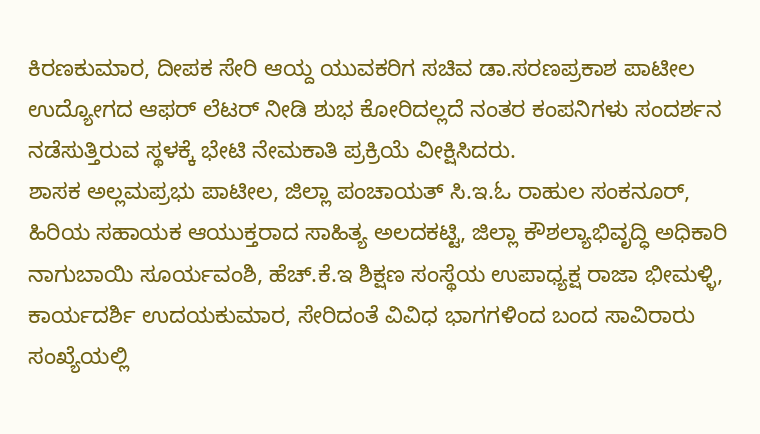ಕಿರಣಕುಮಾರ, ದೀಪಕ ಸೇರಿ ಆಯ್ದ ಯುವಕರಿಗ ಸಚಿವ ಡಾ.ಸರಣಪ್ರಕಾಶ ಪಾಟೀಲ ಉದ್ಯೋಗದ ಆಫರ್ ಲೆಟರ್ ನೀಡಿ ಶುಭ ಕೋರಿದಲ್ಲದೆ ನಂತರ ಕಂಪನಿಗಳು ಸಂದರ್ಶನ ನಡೆಸುತ್ತಿರುವ ಸ್ಥಳಕ್ಕೆ ಭೇಟಿ ನೇಮಕಾತಿ ಪ್ರಕ್ರಿಯೆ ವೀಕ್ಷಿಸಿದರು.
ಶಾಸಕ ಅಲ್ಲಮಪ್ರಭು ಪಾಟೀಲ, ಜಿಲ್ಲಾ ಪಂಚಾಯತ್ ಸಿ.ಇ.ಓ ರಾಹುಲ ಸಂಕನೂರ್, ಹಿರಿಯ ಸಹಾಯಕ ಆಯುಕ್ತರಾದ ಸಾಹಿತ್ಯ ಅಲದಕಟ್ಟಿ, ಜಿಲ್ಲಾ ಕೌಶಲ್ಯಾಭಿವೃದ್ಧಿ ಅಧಿಕಾರಿ ನಾಗುಬಾಯಿ ಸೂರ್ಯವಂಶಿ, ಹೆಚ್.ಕೆ.ಇ ಶಿಕ್ಷಣ ಸಂಸ್ಥೆಯ ಉಪಾಧ್ಯಕ್ಷ ರಾಜಾ ಭೀಮಳ್ಳಿ, ಕಾರ್ಯದರ್ಶಿ ಉದಯಕುಮಾರ, ಸೇರಿದಂತೆ ವಿವಿಧ ಭಾಗಗಳಿಂದ ಬಂದ ಸಾವಿರಾರು ಸಂಖ್ಯೆಯಲ್ಲಿ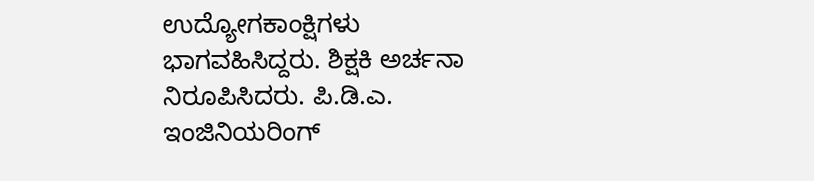ಉದ್ಯೋಗಕಾಂಕ್ಷಿಗಳು ಭಾಗವಹಿಸಿದ್ದರು. ಶಿಕ್ಷಕಿ ಅರ್ಚನಾ ನಿರೂಪಿಸಿದರು. ಪಿ.ಡಿ.ಎ. ಇಂಜಿನಿಯರಿಂಗ್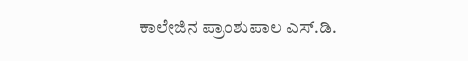ಕಾಲೇಜಿನ ಪ್ರಾಂಶುಪಾಲ ಎಸ್.ಡಿ.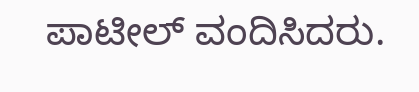ಪಾಟೀಲ್ ವಂದಿಸಿದರು.